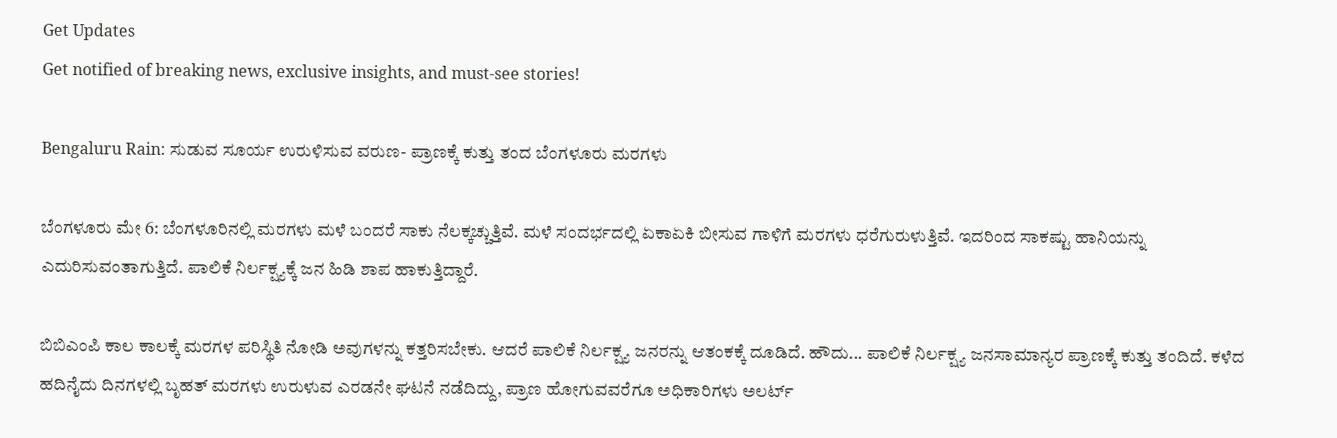Get Updates
Get notified of breaking news, exclusive insights, and must-see stories!

Bengaluru Rain: ಸುಡುವ ಸೂರ್ಯ ಉರುಳಿಸುವ ವರುಣ- ಪ್ರಾಣಕ್ಕೆ ಕುತ್ತು ತಂದ ಬೆಂಗಳೂರು ಮರಗಳು

ಬೆಂಗಳೂರು ಮೇ 6: ಬೆಂಗಳೂರಿನಲ್ಲಿ ಮರಗಳು ಮಳೆ ಬಂದರೆ ಸಾಕು ನೆಲಕ್ಕಚ್ಚುತ್ತಿವೆ. ಮಳೆ ಸಂದರ್ಭದಲ್ಲಿ ಏಕಾಏಕಿ ಬೀಸುವ ಗಾಳಿಗೆ ಮರಗಳು ಧರೆಗುರುಳುತ್ತಿವೆ. ಇದರಿಂದ ಸಾಕಷ್ಟು ಹಾನಿಯನ್ನು ಎದುರಿಸುವಂತಾಗುತ್ತಿದೆ. ಪಾಲಿಕೆ ನಿರ್ಲಕ್ಷ್ಯಕ್ಕೆ ಜನ ಹಿಡಿ ಶಾಪ ಹಾಕುತ್ತಿದ್ದಾರೆ.

ಬಿಬಿಎಂಪಿ ಕಾಲ ಕಾಲಕ್ಕೆ ಮರಗಳ ಪರಿಸ್ಥಿತಿ ನೋಡಿ ಅವುಗಳನ್ನು ಕತ್ತರಿಸಬೇಕು. ಆದರೆ ಪಾಲಿಕೆ ನಿರ್ಲಕ್ಷ್ಯ ಜನರನ್ನು ಆತಂಕಕ್ಕೆ ದೂಡಿದೆ. ಹೌದು... ಪಾಲಿಕೆ ನಿರ್ಲಕ್ಷ್ಯ ಜನಸಾಮಾನ್ಯರ ಪ್ರಾಣಕ್ಕೆ ಕುತ್ತು ತಂದಿದೆ. ಕಳೆದ ಹದಿನೈದು ದಿನಗಳಲ್ಲಿ ಬೃಹತ್ ಮರಗಳು ಉರುಳುವ ಎರಡನೇ ಘಟನೆ ನಡೆದಿದ್ದು, ಪ್ರಾಣ ಹೋಗುವವರೆಗೂ ಅಧಿಕಾರಿಗಳು ಅಲರ್ಟ್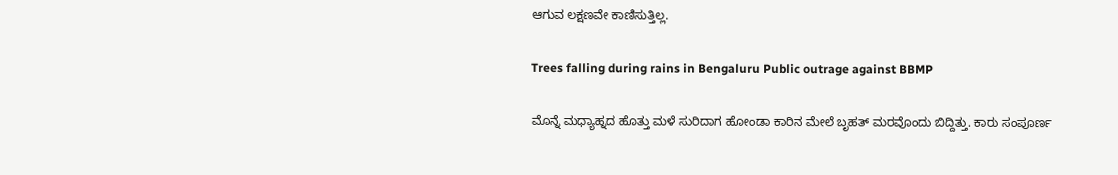ಆಗುವ ಲಕ್ಷಣವೇ ಕಾಣಿಸುತ್ತಿಲ್ಲ.

Trees falling during rains in Bengaluru Public outrage against BBMP

ಮೊನ್ನೆ ಮಧ್ಯಾಹ್ನದ ಹೊತ್ತು ಮಳೆ ಸುರಿದಾಗ ಹೋಂಡಾ ಕಾರಿನ ಮೇಲೆ ಬೃಹತ್ ಮರವೊಂದು ಬಿದ್ದಿತ್ತು. ಕಾರು ಸಂಪೂರ್ಣ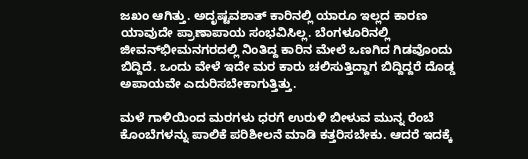ಜಖಂ ಆಗಿತ್ತು. ಅದೃಷ್ಟವಶಾತ್ ಕಾರಿನಲ್ಲಿ ಯಾರೂ ಇಲ್ಲದ ಕಾರಣ ಯಾವುದೇ ಪ್ರಾಣಾಪಾಯ ಸಂಭವಿಸಿಲ್ಲ. ಬೆಂಗಳೂರಿನಲ್ಲಿ ಜೀವನ್‌ಭೀಮನಗರದಲ್ಲಿ ನಿಂತಿದ್ದ ಕಾರಿನ ಮೇಲೆ ಒಣಗಿದ ಗಿಡವೊಂದು ಬಿದ್ದಿದೆ. ಒಂದು ವೇಳೆ ಇದೇ ಮರ ಕಾರು ಚಲಿಸುತ್ತಿದ್ದಾಗ ಬಿದ್ದಿದ್ದರೆ ದೊಡ್ಡ ಅಪಾಯವೇ ಎದುರಿಸಬೇಕಾಗುತ್ತಿತ್ತು.

ಮಳೆ ಗಾಳಿಯಿಂದ ಮರಗಳು ಧರಗೆ ಉರುಳಿ ಬೀಳುವ ಮುನ್ನ ರೆಂಬೆ ಕೊಂಬೆಗಳನ್ನು ಪಾಲಿಕೆ ಪರಿಶೀಲನೆ ಮಾಡಿ ಕತ್ತರಿಸಬೇಕು. ಆದರೆ ಇದಕ್ಕೆ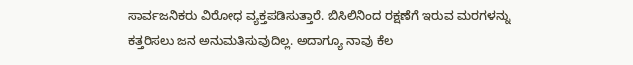ಸಾರ್ವಜನಿಕರು ವಿರೋಧ ವ್ಯಕ್ತಪಡಿಸುತ್ತಾರೆ. ಬಿಸಿಲಿನಿಂದ ರಕ್ಷಣೆಗೆ ಇರುವ ಮರಗಳನ್ನು ಕತ್ತರಿಸಲು ಜನ ಅನುಮತಿಸುವುದಿಲ್ಲ. ಅದಾಗ್ಯೂ ನಾವು ಕೆಲ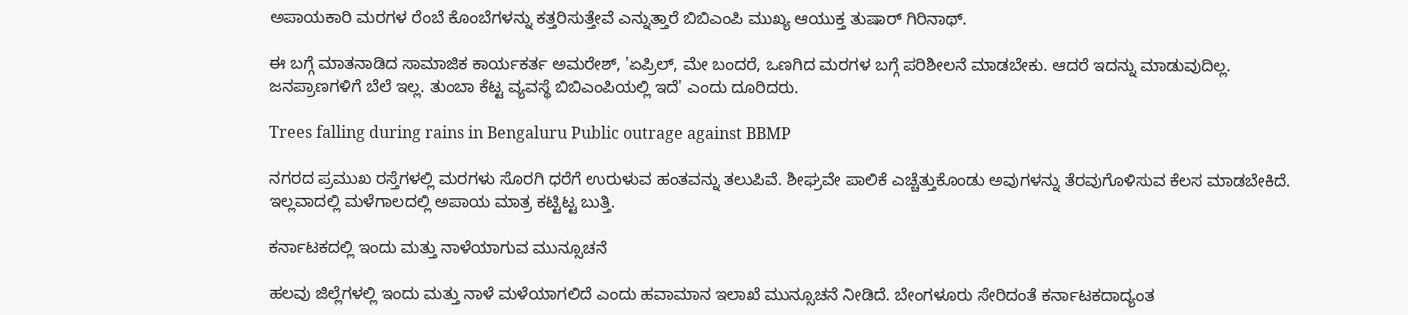ಅಪಾಯಕಾರಿ ಮರಗಳ ರೆಂಬೆ ಕೊಂಬೆಗಳನ್ನು ಕತ್ತರಿಸುತ್ತೇವೆ ಎನ್ನುತ್ತಾರೆ ಬಿಬಿಎಂಪಿ ಮುಖ್ಯ ಆಯುಕ್ತ ತುಷಾರ್ ಗಿರಿನಾಥ್.

ಈ ಬಗ್ಗೆ ಮಾತನಾಡಿದ ಸಾಮಾಜಿಕ ಕಾರ್ಯಕರ್ತ ಅಮರೇಶ್, 'ಏಪ್ರಿಲ್, ಮೇ ಬಂದರೆ, ಒಣಗಿದ ಮರಗಳ ಬಗ್ಗೆ ಪರಿಶೀಲನೆ ಮಾಡಬೇಕು. ಆದರೆ ಇದನ್ನು ಮಾಡುವುದಿಲ್ಲ. ಜನಪ್ರಾಣಗಳಿಗೆ ಬೆಲೆ ಇಲ್ಲ. ತುಂಬಾ ಕೆಟ್ಟ ವ್ಯವಸ್ಥೆ ಬಿಬಿಎಂಪಿಯಲ್ಲಿ ಇದೆ' ಎಂದು ದೂರಿದರು.

Trees falling during rains in Bengaluru Public outrage against BBMP

ನಗರದ ಪ್ರಮುಖ ರಸ್ತೆಗಳಲ್ಲಿ ಮರಗಳು ಸೊರಗಿ ಧರೆಗೆ ಉರುಳುವ ಹಂತವನ್ನು ತಲುಪಿವೆ. ಶೀಘ್ರವೇ ಪಾಲಿಕೆ ಎಚ್ಚೆತ್ತುಕೊಂಡು ಅವುಗಳನ್ನು ತೆರವುಗೊಳಿಸುವ ಕೆಲಸ ಮಾಡಬೇಕಿದೆ. ಇಲ್ಲವಾದಲ್ಲಿ ಮಳೆಗಾಲದಲ್ಲಿ ಅಪಾಯ ಮಾತ್ರ ಕಟ್ಟಿಟ್ಟ ಬುತ್ತಿ.

ಕರ್ನಾಟಕದಲ್ಲಿ ಇಂದು ಮತ್ತು ನಾಳೆಯಾಗುವ ಮುನ್ಸೂಚನೆ

ಹಲವು ಜಿಲ್ಲೆಗಳಲ್ಲಿ ಇಂದು ಮತ್ತು ನಾಳೆ ಮಳೆಯಾಗಲಿದೆ ಎಂದು ಹವಾಮಾನ ಇಲಾಖೆ ಮುನ್ಸೂಚನೆ ನೀಡಿದೆ. ಬೇಂಗಳೂರು ಸೇರಿದಂತೆ ಕರ್ನಾಟಕದಾದ್ಯಂತ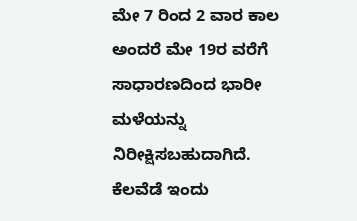ಮೇ 7 ರಿಂದ 2 ವಾರ ಕಾಲ ಅಂದರೆ ಮೇ 19ರ ವರೆಗೆ ಸಾಧಾರಣದಿಂದ ಭಾರೀ ಮಳೆಯನ್ನು ನಿರೀಕ್ಷಿಸಬಹುದಾಗಿದೆ. ಕೆಲವೆಡೆ ಇಂದು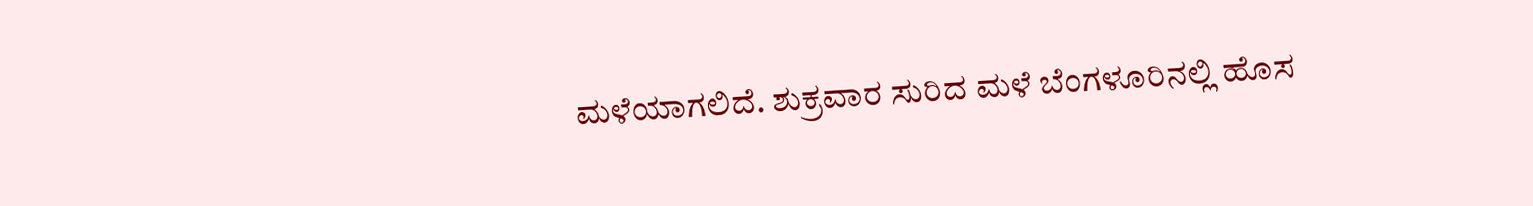ಮಳೆಯಾಗಲಿದೆ. ಶುಕ್ರವಾರ ಸುರಿದ ಮಳೆ ಬೆಂಗಳೂರಿನಲ್ಲಿ ಹೊಸ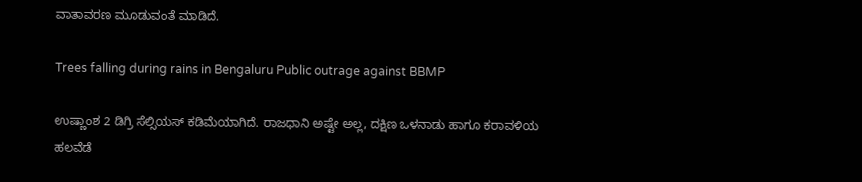ವಾತಾವರಣ ಮೂಡುವಂತೆ ಮಾಡಿದೆ.

Trees falling during rains in Bengaluru Public outrage against BBMP

ಉಷ್ಣಾಂಶ 2 ಡಿಗ್ರಿ ಸೆಲ್ಸಿಯಸ್ ಕಡಿಮೆಯಾಗಿದೆ. ರಾಜಧಾನಿ ಅಷ್ಟೇ ಅಲ್ಲ, ದಕ್ಷಿಣ ಒಳನಾಡು ಹಾಗೂ ಕರಾವಳಿಯ ಹಲವೆಡೆ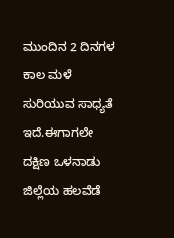ಮುಂದಿನ 2 ದಿನಗಳ ಕಾಲ ಮಳೆ ಸುರಿಯುವ ಸಾಧ್ಯತೆ ಇದೆ.ಈಗಾಗಲೇ ದಕ್ಷಿಣ ಒಳನಾಡು ಜಿಲ್ಲೆಯ ಹಲವೆಡೆ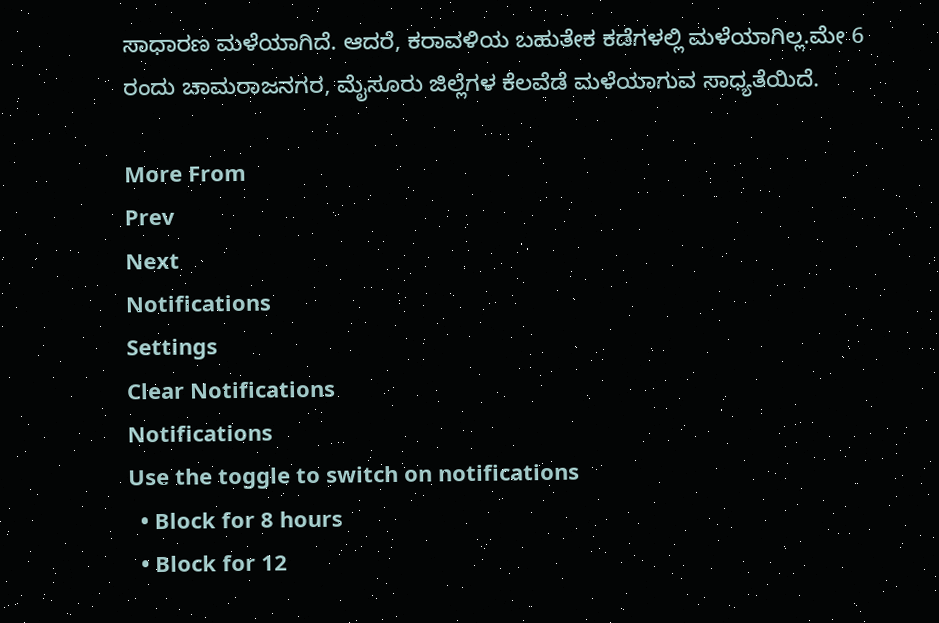ಸಾಧಾರಣ ಮಳೆಯಾಗಿದೆ. ಆದರೆ, ಕರಾವಳಿಯ ಬಹುತೇಕ ಕಡೆಗಳಲ್ಲಿ ಮಳೆಯಾಗಿಲ್ಲ.ಮೇ 6 ರಂದು ಚಾಮರಾಜನಗರ, ಮೈಸೂರು ಜಿಲ್ಲೆಗಳ ಕೆಲವೆಡೆ ಮಳೆಯಾಗುವ ಸಾಧ್ಯತೆಯಿದೆ.

More From
Prev
Next
Notifications
Settings
Clear Notifications
Notifications
Use the toggle to switch on notifications
  • Block for 8 hours
  • Block for 12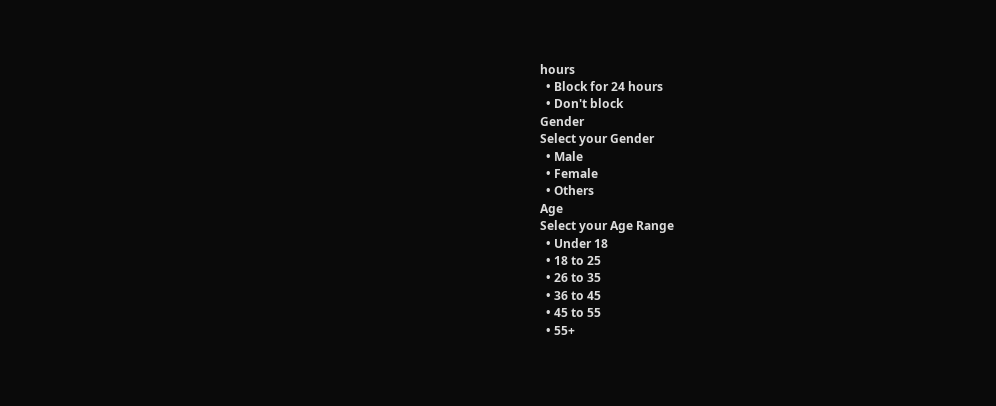hours
  • Block for 24 hours
  • Don't block
Gender
Select your Gender
  • Male
  • Female
  • Others
Age
Select your Age Range
  • Under 18
  • 18 to 25
  • 26 to 35
  • 36 to 45
  • 45 to 55
  • 55+